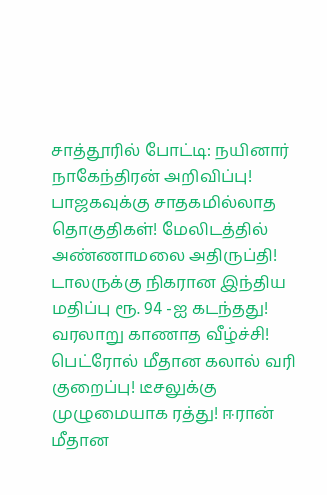சாத்தூரில் போட்டி: நயினார் நாகேந்திரன் அறிவிப்பு! பாஜகவுக்கு சாதகமில்லாத தொகுதிகள்! மேலிடத்தில் அண்ணாமலை அதிருப்தி! டாலருக்கு நிகரான இந்திய மதிப்பு ரூ. 94 -ஐ கடந்தது! வரலாறு காணாத வீழ்ச்சி! பெட்ரோல் மீதான கலால் வரி குறைப்பு! டீசலுக்கு முழுமையாக ரத்து! ஈரான் மீதான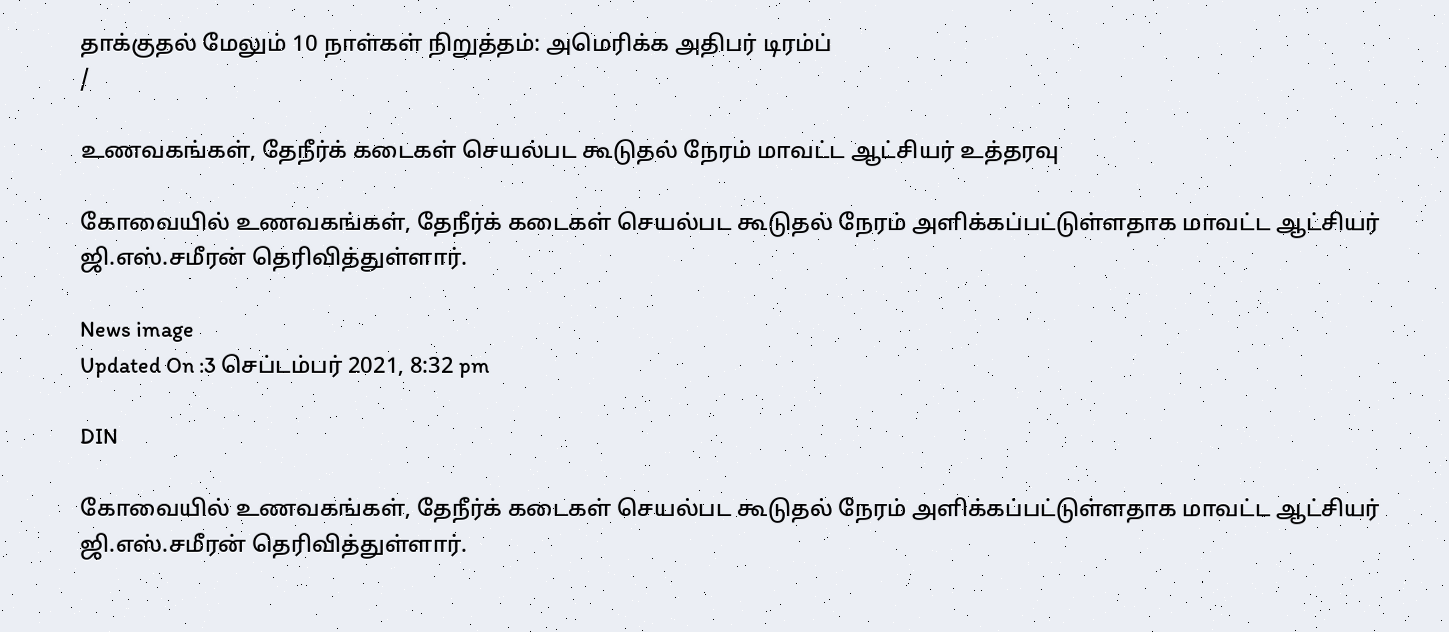தாக்குதல் மேலும் 10 நாள்கள் நிறுத்தம்: அமெரிக்க அதிபர் டிரம்ப்
/

உணவகங்கள், தேநீர்க் கடைகள் செயல்பட கூடுதல் நேரம் மாவட்ட ஆட்சியர் உத்தரவு

கோவையில் உணவகங்கள், தேநீர்க் கடைகள் செயல்பட கூடுதல் நேரம் அளிக்கப்பட்டுள்ளதாக மாவட்ட ஆட்சியர் ஜி.எஸ்.சமீரன் தெரிவித்துள்ளார்.

News image
Updated On :3 செப்டம்பர் 2021, 8:32 pm

DIN

கோவையில் உணவகங்கள், தேநீர்க் கடைகள் செயல்பட கூடுதல் நேரம் அளிக்கப்பட்டுள்ளதாக மாவட்ட ஆட்சியர் ஜி.எஸ்.சமீரன் தெரிவித்துள்ளார்.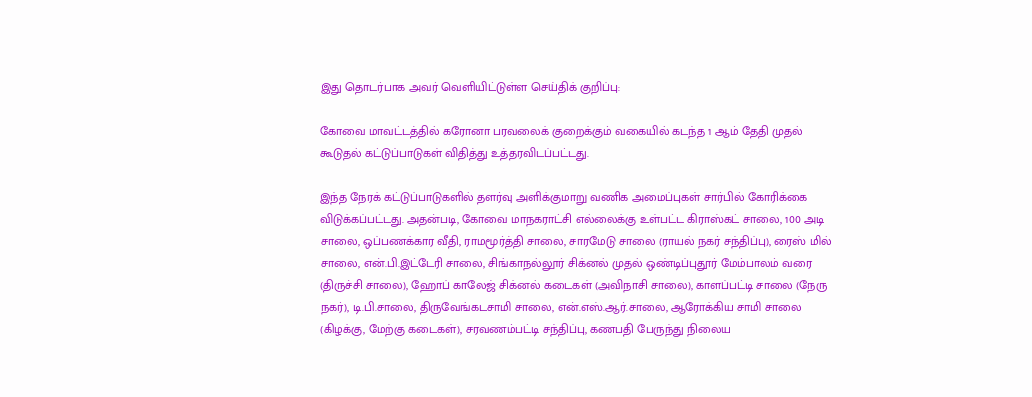இது தொடர்பாக அவர் வெளியிட்டுள்ள செய்திக் குறிப்பு:

கோவை மாவட்டத்தில் கரோனா பரவலைக் குறைக்கும் வகையில் கடந்த 1 ஆம் தேதி முதல் கூடுதல் கட்டுப்பாடுகள் விதித்து உத்தரவிடப்பட்டது.

இந்த நேரக் கட்டுப்பாடுகளில் தளர்வு அளிக்குமாறு வணிக அமைப்புகள் சார்பில் கோரிக்கை விடுக்கப்பட்டது. அதன்படி, கோவை மாநகராட்சி எல்லைக்கு உள்பட்ட கிராஸ்கட் சாலை, 100 அடி சாலை, ஒப்பணக்கார வீதி, ராமமூர்த்தி சாலை, சாரமேடு சாலை (ராயல் நகர் சந்திப்பு), ரைஸ் மில் சாலை, என்.பி.இட்டேரி சாலை, சிங்காநல்லூர் சிக்னல் முதல் ஒண்டிப்புதூர் மேம்பாலம் வரை (திருச்சி சாலை), ஹோப் காலேஜ் சிக்னல் கடைகள் (அவிநாசி சாலை), காளப்பட்டி சாலை (நேரு நகர்), டி.பி.சாலை, திருவேங்கடசாமி சாலை, என்.எஸ்.ஆர்.சாலை, ஆரோக்கிய சாமி சாலை (கிழக்கு, மேற்கு கடைகள்), சரவணம்பட்டி சந்திப்பு, கணபதி பேருந்து நிலைய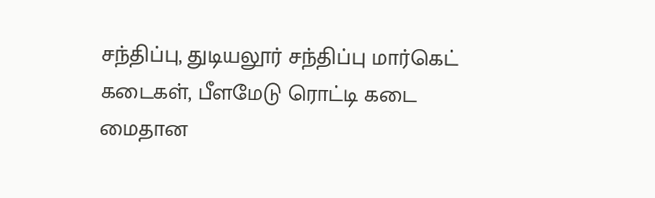சந்திப்பு, துடியலூர் சந்திப்பு மார்கெட் கடைகள், பீளமேடு ரொட்டி கடை மைதான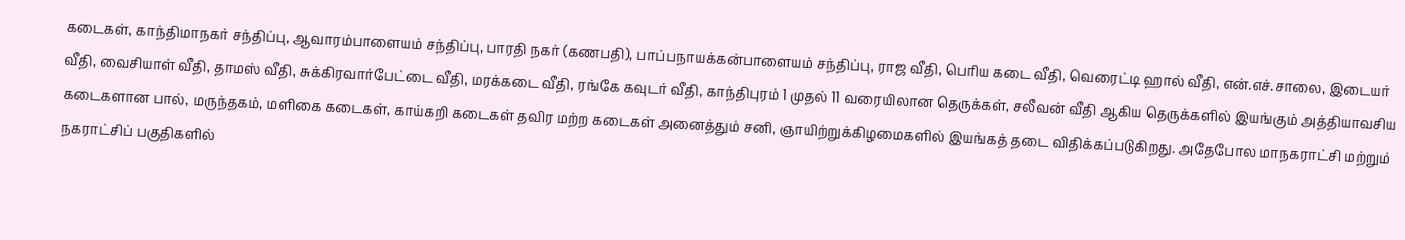கடைகள், காந்திமாநகர் சந்திப்பு, ஆவாரம்பாளையம் சந்திப்பு, பாரதி நகர் (கணபதி), பாப்பநாயக்கன்பாளையம் சந்திப்பு, ராஜ வீதி, பெரிய கடை வீதி, வெரைட்டி ஹால் வீதி, என்.எச்.சாலை, இடையர் வீதி, வைசியாள் வீதி, தாமஸ் வீதி, சுக்கிரவார்பேட்டை வீதி, மரக்கடை வீதி, ரங்கே கவுடர் வீதி, காந்திபுரம் 1 முதல் 11 வரையிலான தெருக்கள், சலீவன் வீதி ஆகிய தெருக்களில் இயங்கும் அத்தியாவசிய கடைகளான பால், மருந்தகம், மளிகை கடைகள், காய்கறி கடைகள் தவிர மற்ற கடைகள் அனைத்தும் சனி, ஞாயிற்றுக்கிழமைகளில் இயங்கத் தடை விதிக்கப்படுகிறது. அதேபோல மாநகராட்சி மற்றும் நகராட்சிப் பகுதிகளில்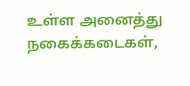உள்ள அனைத்து நகைக்கடைகள்,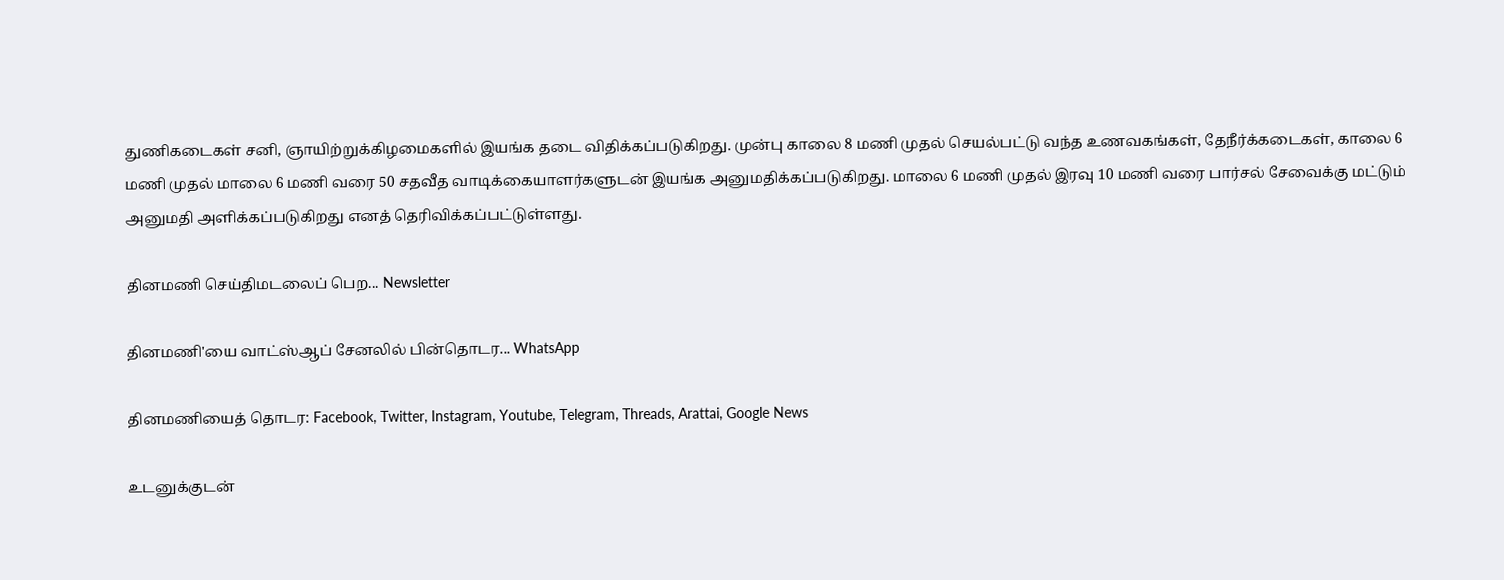துணிகடைகள் சனி, ஞாயிற்றுக்கிழமைகளில் இயங்க தடை விதிக்கப்படுகிறது. முன்பு காலை 8 மணி முதல் செயல்பட்டு வந்த உணவகங்கள், தேநீர்க்கடைகள், காலை 6 மணி முதல் மாலை 6 மணி வரை 50 சதவீத வாடிக்கையாளர்களுடன் இயங்க அனுமதிக்கப்படுகிறது. மாலை 6 மணி முதல் இரவு 10 மணி வரை பார்சல் சேவைக்கு மட்டும் அனுமதி அளிக்கப்படுகிறது எனத் தெரிவிக்கப்பட்டுள்ளது.

தினமணி செய்திமடலைப் பெற... Newsletter

தினமணி'யை வாட்ஸ்ஆப் சேனலில் பின்தொடர... WhatsApp

தினமணியைத் தொடர: Facebook, Twitter, Instagram, Youtube, Telegram, Threads, Arattai, Google News

உடனுக்குடன்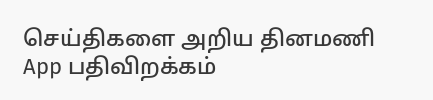செய்திகளை அறிய தினமணி App பதிவிறக்கம்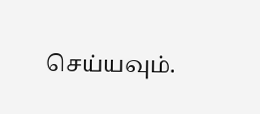செய்யவும்.